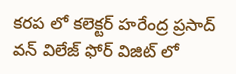కరప లో కలెక్టర్ హరేంద్ర ప్రసాద్
వన్ విలేజ్ ఫోర్ విజిట్ లో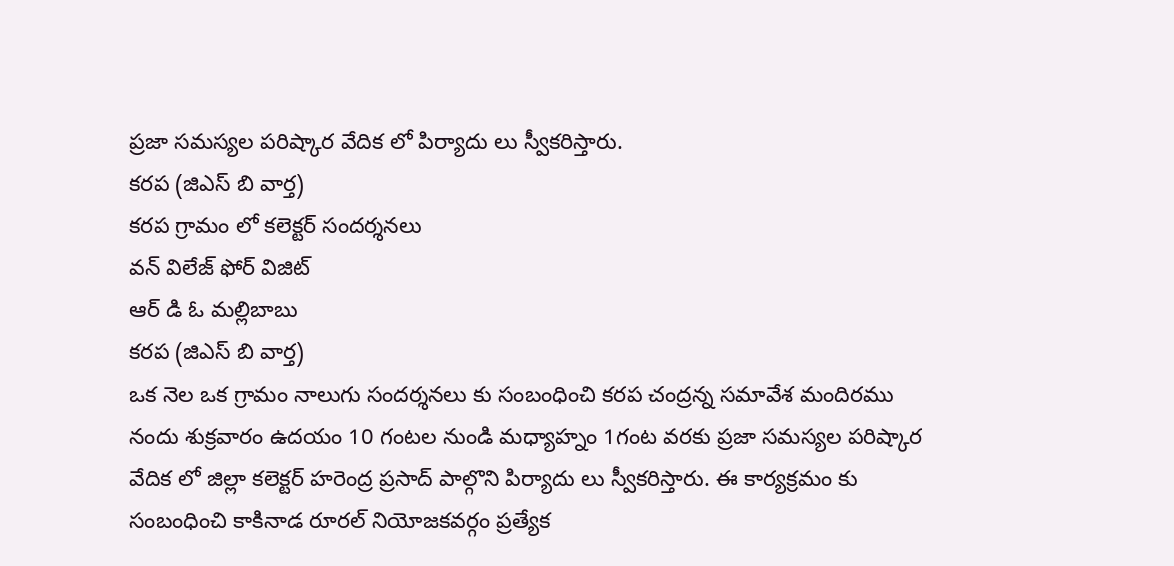ప్రజా సమస్యల పరిష్కార వేదిక లో పిర్యాదు లు స్వీకరిస్తారు.
కరప (జిఎస్ బి వార్త)
కరప గ్రామం లో కలెక్టర్ సందర్శనలు
వన్ విలేజ్ ఫోర్ విజిట్
ఆర్ డి ఓ మల్లిబాబు
కరప (జిఎస్ బి వార్త)
ఒక నెల ఒక గ్రామం నాలుగు సందర్శనలు కు సంబంధించి కరప చంద్రన్న సమావేశ మందిరము నందు శుక్రవారం ఉదయం 10 గంటల నుండి మధ్యాహ్నం 1గంట వరకు ప్రజా సమస్యల పరిష్కార వేదిక లో జిల్లా కలెక్టర్ హరెంద్ర ప్రసాద్ పాల్గొని పిర్యాదు లు స్వీకరిస్తారు. ఈ కార్యక్రమం కు సంబంధించి కాకినాడ రూరల్ నియోజకవర్గం ప్రత్యేక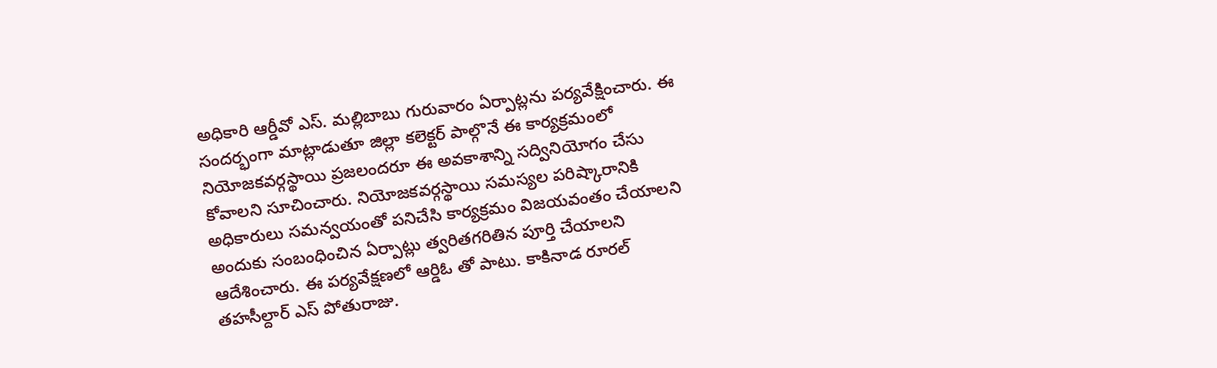అధికారి ఆర్డీవో ఎస్. మల్లిబాబు గురువారం ఏర్పాట్లను పర్యవేక్షించారు. ఈ సందర్భంగా మాట్లాడుతూ జిల్లా కలెక్టర్ పాల్గొనే ఈ కార్యక్రమంలో నియోజకవర్గస్థాయి ప్రజలందరూ ఈ అవకాశాన్ని సద్వినియోగం చేసు కోవాలని సూచించారు. నియోజకవర్గస్థాయి సమస్యల పరిష్కారానికి అధికారులు సమన్వయంతో పనిచేసి కార్యక్రమం విజయవంతం చేయాలని అందుకు సంబంధించిన ఏర్పాట్లు త్వరితగరితిన పూర్తి చేయాలని ఆదేశించారు. ఈ పర్యవేక్షణలో ఆర్డిఓ తో పాటు. కాకినాడ రూరల్ తహసీల్దార్ ఎస్ పోతురాజు.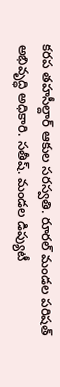కరప తహసీల్దార్ ఆకుల సరస్వతి. రూరల్ మండల పరిషత్ అభివృద్ధి అధికారి. సతీష్. మండల డిప్యుటీ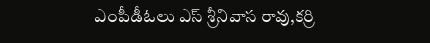ఎంపీడీఓలు ఎస్ శ్రీనివాస రావు,కర్రి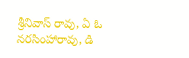శ్రీనివాస్ రావు, ఏ ఓ నరసింహారావు, డి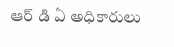ఆర్ డి ఏ అధికారులు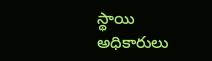స్థాయి అధికారులు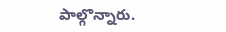పాల్గొన్నారు.